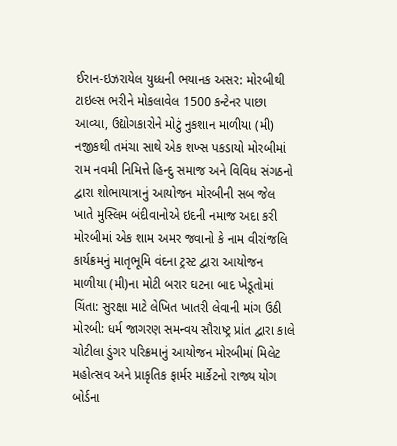ઈરાન-ઇઝરાયેલ યુધ્ધની ભયાનક અસર: મોરબીથી ટાઇલ્સ ભરીને મોકલાવેલ 1500 કન્ટેનર પાછા આવ્યા, ઉદ્યોગકારોને મોટું નુકશાન માળીયા (મી) નજીકથી તમંચા સાથે એક શખ્સ પકડાયો મોરબીમાં રામ નવમી નિમિત્તે હિન્દુ સમાજ અને વિવિધ સંગઠનો દ્વારા શોભાયાત્રાનું આયોજન મોરબીની સબ જેલ ખાતે મુસ્લિમ બંદીવાનોએ ઇદની નમાજ અદા કરી મોરબીમાં એક શામ અમર જવાનો કે નામ વીરાંજલિ કાર્યક્રમનું માતૃભૂમિ વંદના ટ્રસ્ટ દ્વારા આયોજન માળીયા (મી)ના મોટી બરાર ઘટના બાદ ખેડૂતોમાં ચિંતા: સુરક્ષા માટે લેખિત ખાતરી લેવાની માંગ ઉઠી મોરબી: ધર્મ જાગરણ સમન્વય સૌરાષ્ટ્ર પ્રાંત દ્વારા કાલે ચોટીલા ડુંગર પરિક્રમાનું આયોજન મોરબીમાં મિલેટ મહોત્સવ અને પ્રાકૃતિક ફાર્મર માર્કેટનો રાજ્ય યોગ બોર્ડના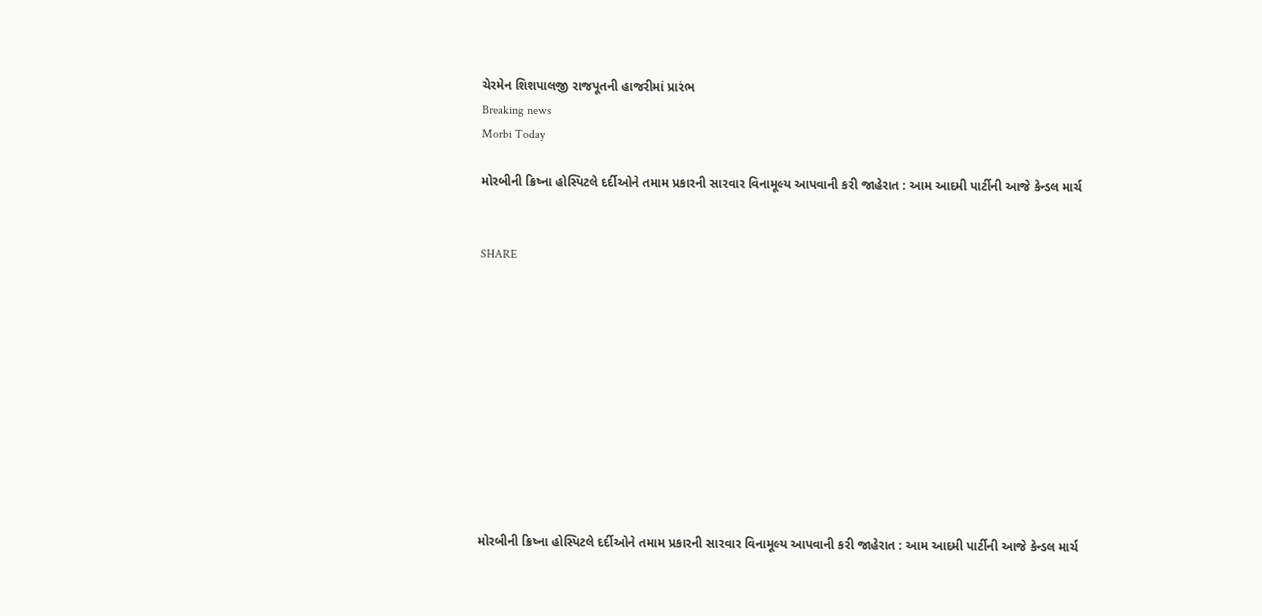ચેરમેન શિશપાલજી રાજપૂતની હાજરીમાં પ્રારંભ
Breaking news
Morbi Today

મોરબીની ક્રિષ્ના હોસ્પિટલે દર્દીઓને તમામ પ્રકારની સારવાર વિનામૂલ્ય આપવાની કરી જાહેરાત : આમ આદમી પાર્ટીની આજે કેન્ડલ માર્ચ


SHARE











મોરબીની ક્રિષ્ના હોસ્પિટલે દર્દીઓને તમામ પ્રકારની સારવાર વિનામૂલ્ય આપવાની કરી જાહેરાત : આમ આદમી પાર્ટીની આજે કેન્ડલ માર્ચ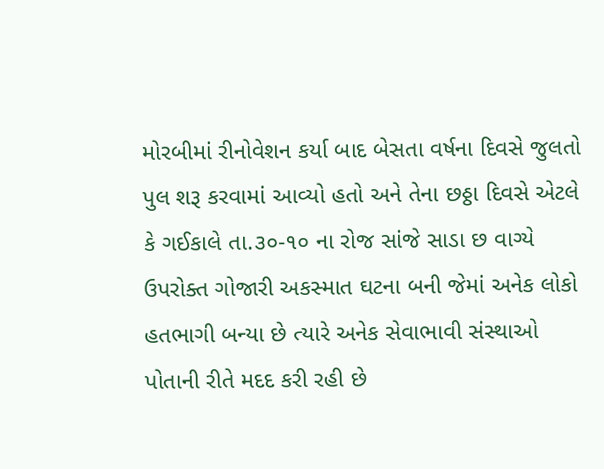મોરબીમાં રીનોવેશન કર્યા બાદ બેસતા વર્ષના દિવસે જુલતો પુલ શરૂ કરવામાં આવ્યો હતો અને તેના છઠ્ઠા દિવસે એટલે કે ગઈકાલે તા.૩૦-૧૦ ના રોજ સાંજે સાડા છ વાગ્યે ઉપરોક્ત ગોજારી અકસ્માત ઘટના બની જેમાં અનેક લોકો હતભાગી બન્યા છે ત્યારે અનેક સેવાભાવી સંસ્થાઓ પોતાની રીતે મદદ કરી રહી છે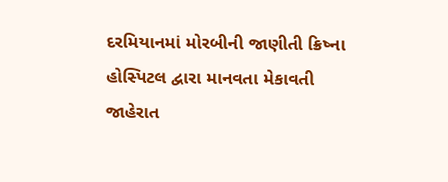દરમિયાનમાં મોરબીની જાણીતી ક્રિષ્ના હોસ્પિટલ દ્વારા માનવતા મેકાવતી જાહેરાત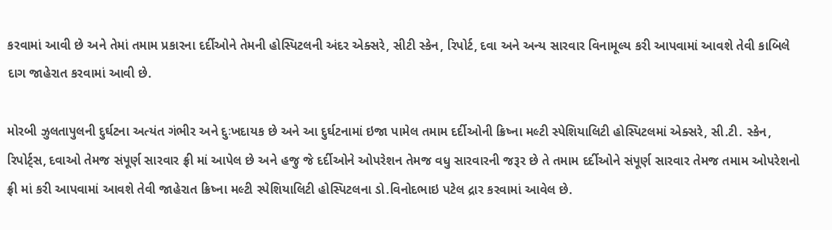કરવામાં આવી છે અને તેમાં તમામ પ્રકારના દર્દીઓને તેમની હોસ્પિટલની અંદર એક્સરે, સીટી સ્કેન, રિપોર્ટ, દવા અને અન્ય સારવાર વિનામૂલ્ય કરી આપવામાં આવશે તેવી કાબિલે દાગ જાહેરાત કરવામાં આવી છે.

મોરબી ઝુલતાપુલની દુર્ઘટના અત્યંત ગંભીર અને દુઃખદાયક છે અને આ દુર્ઘટનામાં ઇજા પામેલ તમામ દર્દીઓની ક્રિષ્ના મલ્ટી સ્પેશિયાલિટી હોસ્પિટલમાં એક્સરે, સી.ટી. સ્કેન, રિપોર્ટ્સ, દવાઓ તેમજ સંપૂર્ણ સારવાર ફ્રી માં આપેલ છે અને હજુ જે દર્દીઓને ઓપરેશન તેમજ વધુ સારવારની જરૂર છે તે તમામ દર્દીઓને સંપૂર્ણ સારવાર તેમજ તમામ ઓપરેશનો ફ્રી માં કરી આપવામાં આવશે તેવી જાહેરાત ક્રિષ્ના મલ્ટી સ્પેશિયાલિટી હોસ્પિટલના ડો.વિનોદભાઇ પટેલ દ્રાર કરવામાં આવેલ છે.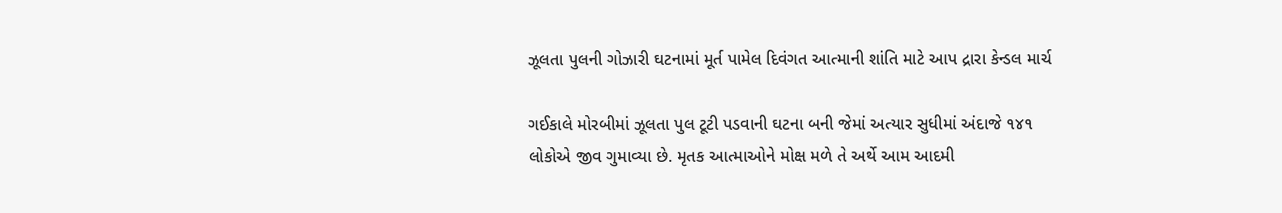ઝૂલતા પુલની ગોઝારી ઘટનામાં મૂર્ત પામેલ દિવંગત આત્માની શાંતિ માટે આપ દ્રારા કેન્ડલ માર્ચ

ગઈકાલે મોરબીમાં ઝૂલતા પુલ ટૂટી પડવાની ઘટના બની જેમાં અત્યાર સુધીમાં અંદાજે ૧૪૧ લોકોએ જીવ ગુમાવ્યા છે. મૃતક આત્માઓને મોક્ષ મળે તે અર્થે આમ આદમી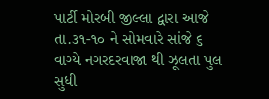પાર્ટી મોરબી જીલ્લા દ્વારા આજે તા.૩૧-૧૦ ને સોમવારે સાંજે ૬ વાગ્યે નગરદરવાજા થી ઝૂલતા પુલ સુધી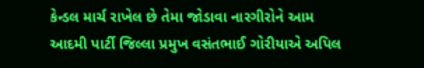કેન્ડલ માર્ચ રાખેલ છે તેમા જોડાવા નારગીરોને આમ આદમી પાર્ટી જિલ્લા પ્રમુખ વસંતભાઈ ગોરીયાએ અપિલ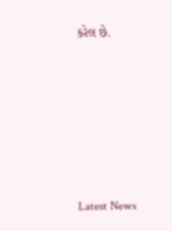કરેલ છે.






Latest News